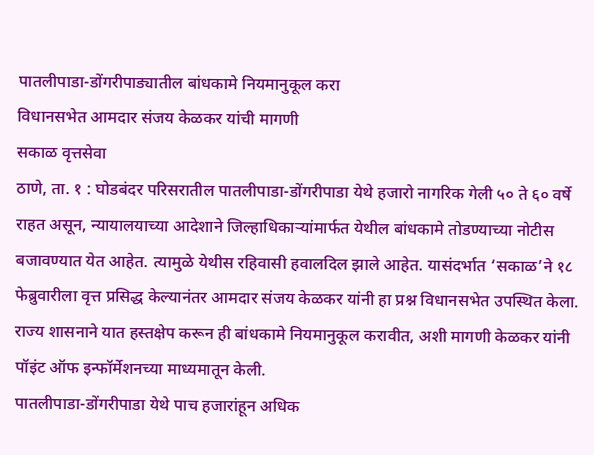पातलीपाडा-डोंगरीपाड्यातील बांधकामे नियमानुकूल करा
विधानसभेत आमदार संजय केळकर यांची मागणी
सकाळ वृत्तसेवा
ठाणे, ता. १ : घोडबंदर परिसरातील पातलीपाडा-डोंगरीपाडा येथे हजारो नागरिक गेली ५० ते ६० वर्षे राहत असून, न्यायालयाच्या आदेशाने जिल्हाधिकाऱ्यांमार्फत येथील बांधकामे तोडण्याच्या नोटीस बजावण्यात येत आहेत. त्यामुळे येथीस रहिवासी हवालदिल झाले आहेत. यासंदर्भात ‘सकाळ’ने १८ फेब्रुवारीला वृत्त प्रसिद्ध केल्यानंतर आमदार संजय केळकर यांनी हा प्रश्न विधानसभेत उपस्थित केला. राज्य शासनाने यात हस्तक्षेप करून ही बांधकामे नियमानुकूल करावीत, अशी मागणी केळकर यांनी पॉइंट ऑफ इन्फॉर्मेशनच्या माध्यमातून केली.
पातलीपाडा-डोंगरीपाडा येथे पाच हजारांहून अधिक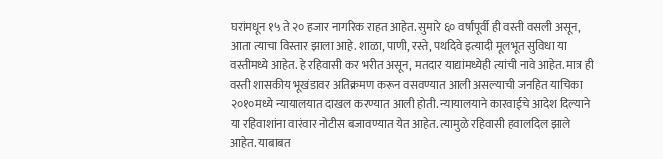घरांमधून १५ ते २० हजार नागरिक राहत आहेत. सुमारे ६० वर्षांपूर्वी ही वस्ती वसली असून, आता त्याचा विस्तार झाला आहे. शाळा, पाणी, रस्ते, पथदिवे इत्यादी मूलभूत सुविधा या वस्तीमध्ये आहेत. हे रहिवासी कर भरीत असून, मतदार याद्यांमध्येही त्यांची नावे आहेत. मात्र ही वस्ती शासकीय भूखंडावर अतिक्रमण करून वसवण्यात आली असल्याची जनहित याचिका २०१०मध्ये न्यायालयात दाखल करण्यात आली होती. न्यायालयाने कारवाईचे आदेश दिल्याने या रहिवाशांना वारंवार नोटीस बजावण्यात येत आहेत. त्यामुळे रहिवासी हवालदिल झाले आहेत. याबाबत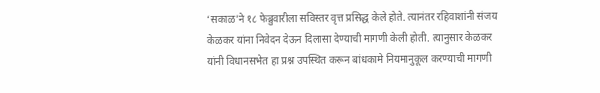‘सकाळ’ने १८ फेब्रुवारीला सविस्तर वृत्त प्रसिद्ध केले होते. त्यानंतर रहिवाशांनी संजय केळकर यांना निवेदन देऊन दिलासा देण्याची मागणी केली होती. त्यानुसार केळकर यांनी विधानसभेत हा प्रश्न उपस्थित करून बांधकामे नियमानुकूल करण्याची मागणी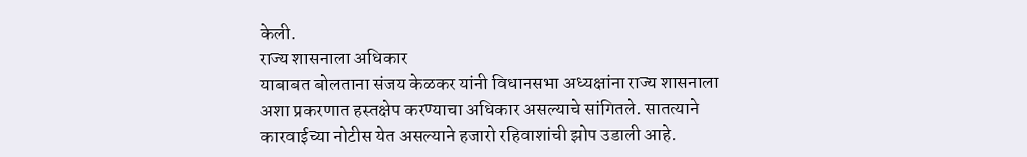केली.
राज्य शासनाला अधिकार
याबाबत बोलताना संजय केळकर यांनी विधानसभा अध्यक्षांना राज्य शासनाला अशा प्रकरणात हस्तक्षेप करण्याचा अधिकार असल्याचे सांगितले. सातत्याने कारवाईच्या नोटीस येत असल्याने हजारो रहिवाशांची झोप उडाली आहे.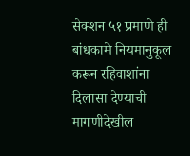सेक्शन ५१ प्रमाणे ही बांधकामे नियमानुकूल करून रहिवाशांना दिलासा देण्याची मागणीदेखील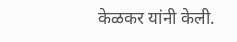केळकर यांनी केली.